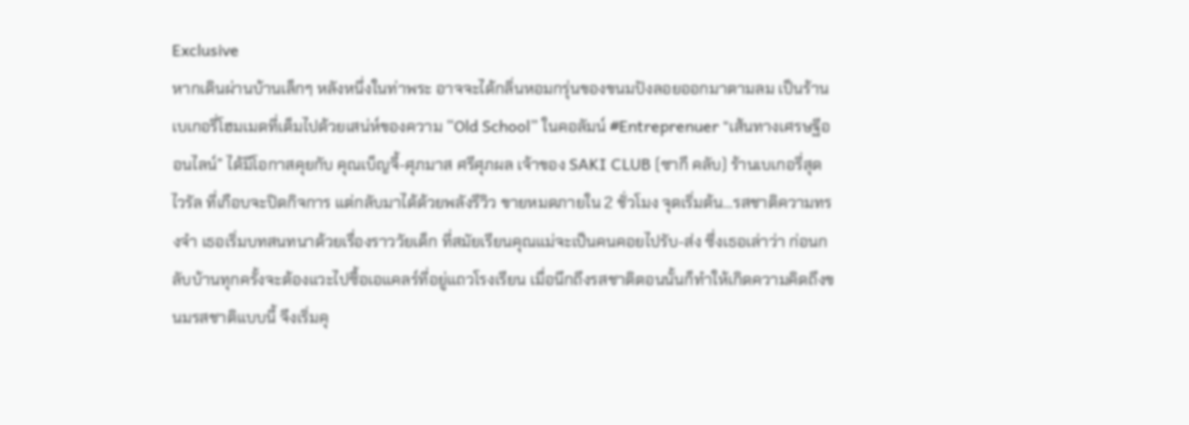Exclusive
หากเดินผ่านบ้านเล็กๆ หลังหนึ่งในท่าพระ อาจจะได้กลิ่นหอมกรุ่นของขนมปังลอยออกมาตามลม เป็นร้านเบเกอรี่โฮมเมดที่เต็มไปด้วยเสน่ห์ของความ “Old School” ในคอลัมน์ #Entreprenuer “เส้นทางเศรษฐีออนไลน์” ได้มีโอกาสคุยกับ คุณเบ็ญจี้-ศุภมาส ศรีศุภผล เจ้าของ SAKI CLUB (ซากี คลับ) ร้านเบเกอรี่สุดไวรัล ที่เกือบจะปิดกิจการ แต่กลับมาได้ด้วยพลังรีวิว ขายหมดภายใน 2 ชั่วโมง จุดเริ่มต้น…รสชาติความทรงจำ เธอเริ่มบทสนทนาด้วยเรื่องราววัยเด็ก ที่สมัยเรียนคุณแม่จะเป็นคนคอยไปรับ-ส่ง ซึ่งเธอเล่าว่า ก่อนกลับบ้านทุกครั้งจะต้องแวะไปซื้อเอแคลร์ที่อยู่แถวโรงเรียน เมื่อนึกถึงรสชาติตอนนั้นก็ทำให้เกิดความคิดถึงขนมรสชาติแบบนี้ จึงเริ่มคุ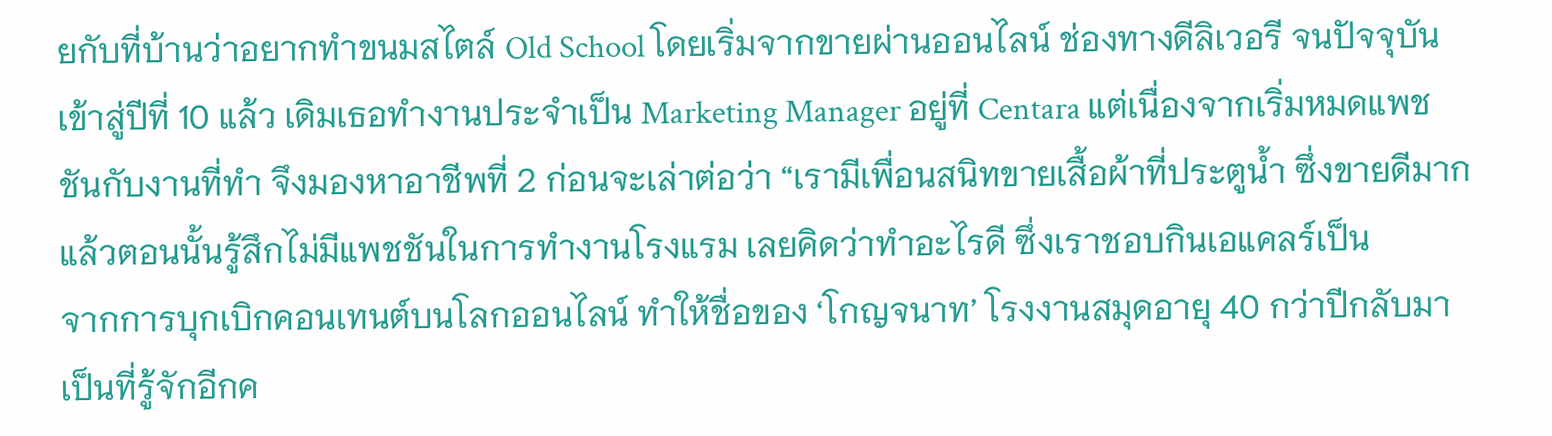ยกับที่บ้านว่าอยากทำขนมสไตล์ Old School โดยเริ่มจากขายผ่านออนไลน์ ช่องทางดีลิเวอรี จนปัจจุบันเข้าสู่ปีที่ 10 แล้ว เดิมเธอทำงานประจำเป็น Marketing Manager อยู่ที่ Centara แต่เนื่องจากเริ่มหมดแพชชันกับงานที่ทำ จึงมองหาอาชีพที่ 2 ก่อนจะเล่าต่อว่า “เรามีเพื่อนสนิทขายเสื้อผ้าที่ประตูน้ำ ซึ่งขายดีมาก แล้วตอนนั้นรู้สึกไม่มีแพชชันในการทำงานโรงแรม เลยคิดว่าทำอะไรดี ซึ่งเราชอบกินเอแคลร์เป็น
จากการบุกเบิกคอนเทนต์บนโลกออนไลน์ ทำให้ชื่อของ ‘โกญจนาท’ โรงงานสมุดอายุ 40 กว่าปีกลับมาเป็นที่รู้จักอีกค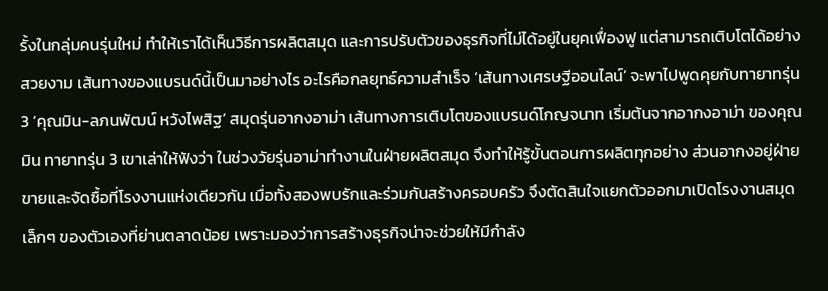รั้งในกลุ่มคนรุ่นใหม่ ทำให้เราได้เห็นวิธีการผลิตสมุด และการปรับตัวของธุรกิจที่ไม่ได้อยู่ในยุคเฟื่องฟู แต่สามารถเติบโตได้อย่างสวยงาม เส้นทางของแบรนด์นี้เป็นมาอย่างไร อะไรคือกลยุทธ์ความสำเร็จ ‘เส้นทางเศรษฐีออนไลน์’ จะพาไปพูดคุยกับทายาทรุ่น 3 ‘คุณมิน-ลภนพัฒน์ หวังไพสิฐ’ สมุดรุ่นอากงอาม่า เส้นทางการเติบโตของแบรนด์โกญจนาท เริ่มต้นจากอากงอาม่า ของคุณมิน ทายาทรุ่น 3 เขาเล่าให้ฟังว่า ในช่วงวัยรุ่นอาม่าทำงานในฝ่ายผลิตสมุด จึงทำให้รู้ขั้นตอนการผลิตทุกอย่าง ส่วนอากงอยู่ฝ่ายขายและจัดซื้อที่โรงงานแห่งเดียวกัน เมื่อทั้งสองพบรักและร่วมกันสร้างครอบครัว จึงตัดสินใจแยกตัวออกมาเปิดโรงงานสมุดเล็กๆ ของตัวเองที่ย่านตลาดน้อย เพราะมองว่าการสร้างธุรกิจน่าจะช่วยให้มีกำลัง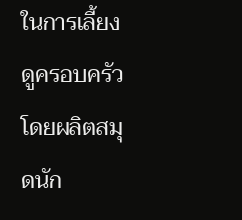ในการเลี้ยงดูครอบครัว โดยผลิตสมุดนัก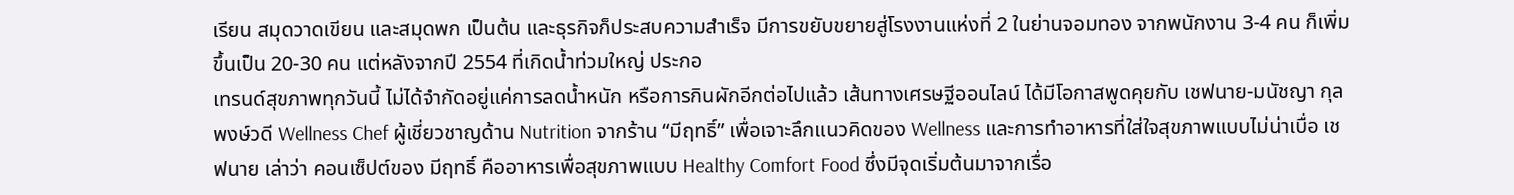เรียน สมุดวาดเขียน และสมุดพก เป็นต้น และธุรกิจก็ประสบความสำเร็จ มีการขยับขยายสู่โรงงานแห่งที่ 2 ในย่านจอมทอง จากพนักงาน 3-4 คน ก็เพิ่มขึ้นเป็น 20-30 คน แต่หลังจากปี 2554 ที่เกิดน้ำท่วมใหญ่ ประกอ
เทรนด์สุขภาพทุกวันนี้ ไม่ได้จำกัดอยู่แค่การลดน้ำหนัก หรือการกินผักอีกต่อไปแล้ว เส้นทางเศรษฐีออนไลน์ ได้มีโอกาสพูดคุยกับ เชฟนาย-มนัชญา กุลพงษ์วดี Wellness Chef ผู้เชี่ยวชาญด้าน Nutrition จากร้าน “มีฤทธิ์” เพื่อเจาะลึกแนวคิดของ Wellness และการทำอาหารที่ใส่ใจสุขภาพแบบไม่น่าเบื่อ เชฟนาย เล่าว่า คอนเซ็ปต์ของ มีฤทธิ์ คืออาหารเพื่อสุขภาพแบบ Healthy Comfort Food ซึ่งมีจุดเริ่มต้นมาจากเรื่อ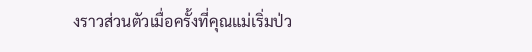งราวส่วนตัวเมื่อครั้งที่คุณแม่เริ่มป่ว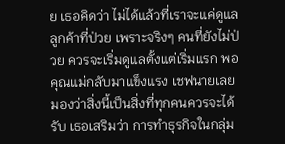ย เธอคิดว่า ไม่ได้แล้วที่เราจะแค่ดูแลลูกค้าที่ป่วย เพราะจริงๆ คนที่ยังไม่ป่วย ควรจะเริ่มดูแลตั้งแต่เริ่มแรก พอคุณแม่กลับมาแข็งแรง เชฟนายเลยมองว่าสิ่งนี้เป็นสิ่งที่ทุกคนควรจะได้รับ เธอเสริมว่า การทำธุรกิจในกลุ่ม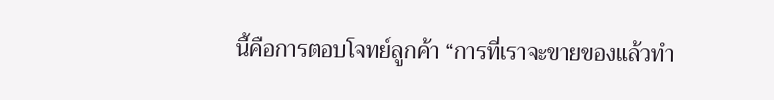นี้คือการตอบโจทย์ลูกค้า “การที่เราจะขายของแล้วทำ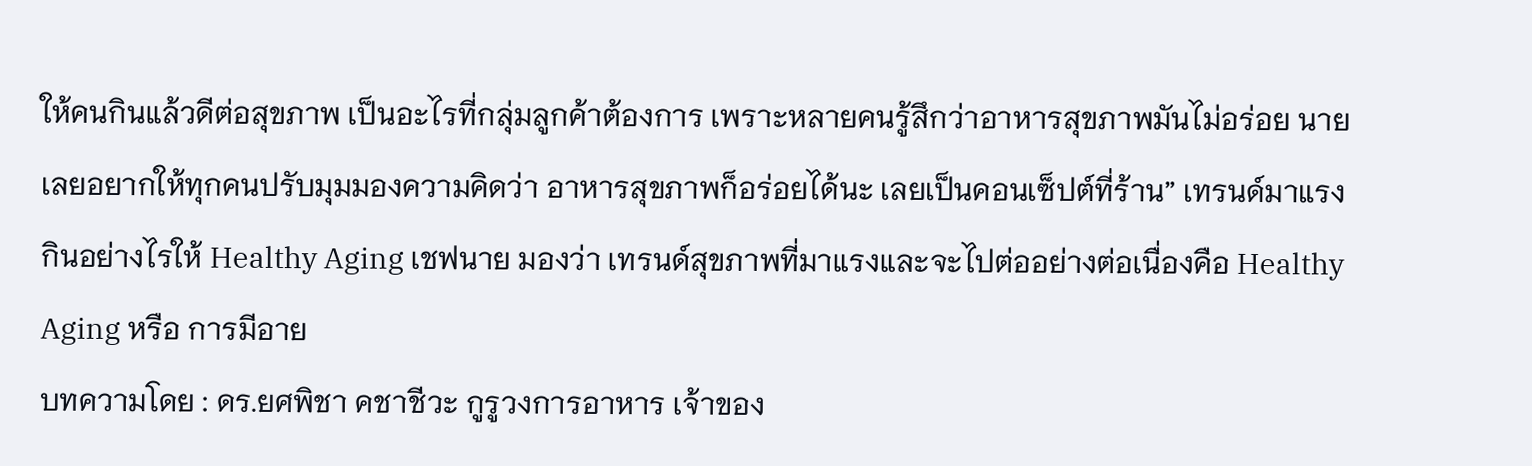ให้คนกินแล้วดีต่อสุขภาพ เป็นอะไรที่กลุ่มลูกค้าต้องการ เพราะหลายคนรู้สึกว่าอาหารสุขภาพมันไม่อร่อย นายเลยอยากให้ทุกคนปรับมุมมองความคิดว่า อาหารสุขภาพก็อร่อยได้นะ เลยเป็นคอนเซ็ปต์ที่ร้าน” เทรนด์มาแรง กินอย่างไรให้ Healthy Aging เชฟนาย มองว่า เทรนด์สุขภาพที่มาแรงและจะไปต่ออย่างต่อเนื่องคือ Healthy Aging หรือ การมีอาย
บทความโดย : ดร.ยศพิชา คชาชีวะ กูรูวงการอาหาร เจ้าของ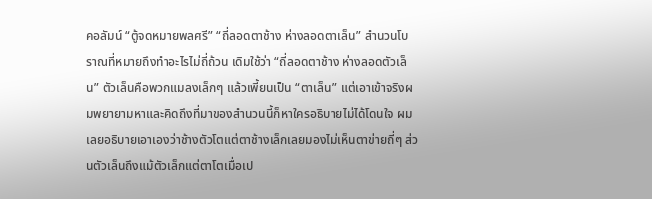คอลัมน์ “ตู้จดหมายพลศรี” “ถี่ลอดตาช้าง ห่างลอดตาเล็น” สำนวนโบราณที่หมายถึงทำอะไรไม่ถี่ถ้วน เดิมใช้ว่า “ถี่ลอดตาช้าง ห่างลอดตัวเล็น” ตัวเล็นคือพวกแมลงเล็กๆ แล้วเพี้ยนเป็น “ตาเล็น” แต่เอาเข้าจริงผมพยายามหาและคิดถึงที่มาของสำนวนนี้ก็หาใครอธิบายไม่ได้โดนใจ ผมเลยอธิบายเอาเองว่าช้างตัวโตแต่ตาช้างเล็กเลยมองไม่เห็นตาข่ายถี่ๆ ส่วนตัวเล็นถึงแม้ตัวเล็กแต่ตาโตเมื่อเป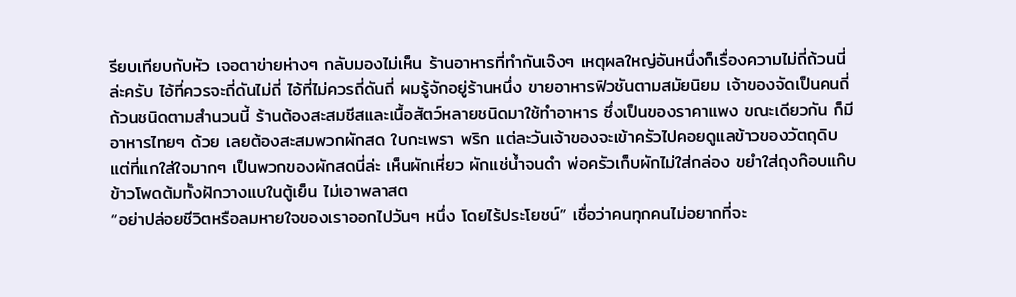รียบเทียบกับหัว เจอตาข่ายห่างๆ กลับมองไม่เห็น ร้านอาหารที่ทำกันเจ๊งๆ เหตุผลใหญ่อันหนึ่งก็เรื่องความไม่ถี่ถ้วนนี่ล่ะครับ ไอ้ที่ควรจะถี่ดันไม่ถี่ ไอ้ที่ไม่ควรถี่ดันถี่ ผมรู้จักอยู่ร้านหนึ่ง ขายอาหารฟิวชันตามสมัยนิยม เจ้าของจัดเป็นคนถี่ถ้วนชนิดตามสำนวนนี้ ร้านต้องสะสมชีสและเนื้อสัตว์หลายชนิดมาใช้ทำอาหาร ซึ่งเป็นของราคาแพง ขณะเดียวกัน ก็มีอาหารไทยๆ ด้วย เลยต้องสะสมพวกผักสด ใบกะเพรา พริก แต่ละวันเจ้าของจะเข้าครัวไปคอยดูแลข้าวของวัตถุดิบ แต่ที่แกใส่ใจมากๆ เป็นพวกของผักสดนี่ล่ะ เห็นผักเหี่ยว ผักแช่น้ำจนดำ พ่อครัวเก็บผักไม่ใส่กล่อง ขยำใส่ถุงก๊อบแก๊บ ข้าวโพดต้มทั้งฝักวางแบในตู้เย็น ไม่เอาพลาสต
“อย่าปล่อยชีวิตหรือลมหายใจของเราออกไปวันๆ หนึ่ง โดยไร้ประโยชน์” เชื่อว่าคนทุกคนไม่อยากที่จะ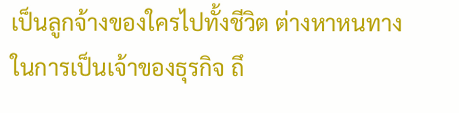เป็นลูกจ้างของใครไปทั้งชีวิต ต่างหาหนทางในการเป็นเจ้าของธุรกิจ ถึ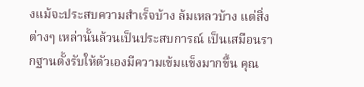งแม้จะประสบความสำเร็จบ้าง ล้มเหลวบ้าง แต่สิ่งต่างๆ เหล่านั้นล้วนเป็นประสบการณ์ เป็นเสมือนรากฐานตั้งรับให้ตัวเองมีความเข้มแข็งมากขึ้น คุณ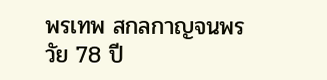พรเทพ สกลกาญจนพร วัย 78 ปี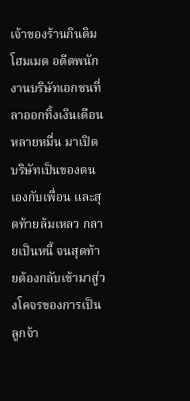เจ้าของร้านกินติมโฮมเมด อดีตพนักงานบริษัทเอกชนที่ลาออกทิ้งเงินเดือนหลายหมื่น มาเปิดบริษัทเป็นของตนเองกับเพื่อน และสุดท้ายล้มเหลว กลายเป็นหนี้ จนสุดท้ายต้องกลับเข้ามาสู่วงโคจรของการเป็นลูกจ้า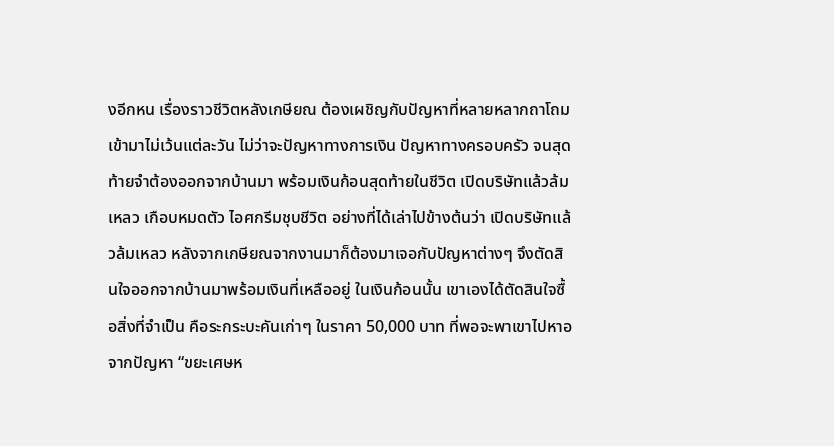งอีกหน เรื่องราวชีวิตหลังเกษียณ ต้องเผชิญกับปัญหาที่หลายหลากถาโถมเข้ามาไม่เว้นแต่ละวัน ไม่ว่าจะปัญหาทางการเงิน ปัญหาทางครอบครัว จนสุดท้ายจำต้องออกจากบ้านมา พร้อมเงินก้อนสุดท้ายในชีวิต เปิดบริษัทแล้วล้มเหลว เกือบหมดตัว ไอศกรีมชุบชีวิต อย่างที่ได้เล่าไปข้างต้นว่า เปิดบริษัทแล้วล้มเหลว หลังจากเกษียณจากงานมาก็ต้องมาเจอกับปัญหาต่างๆ จึงตัดสินใจออกจากบ้านมาพร้อมเงินที่เหลืออยู่ ในเงินก้อนนั้น เขาเองได้ตัดสินใจซื้อสิ่งที่จำเป็น คือระกระบะคันเก่าๆ ในราคา 50,000 บาท ที่พอจะพาเขาไปหาอ
จากปัญหา “ขยะเศษห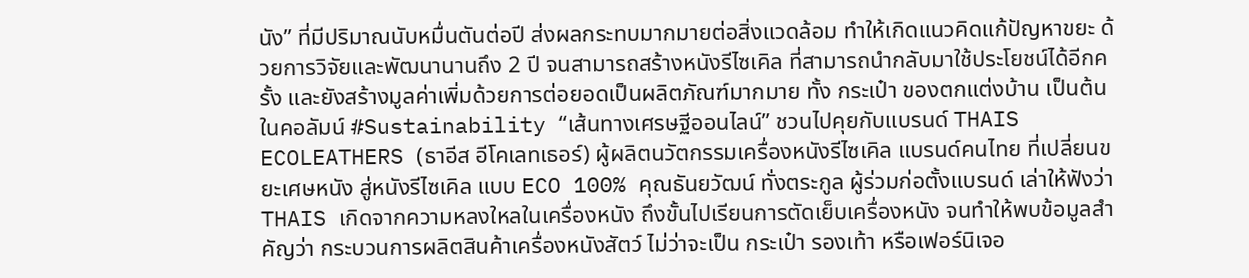นัง” ที่มีปริมาณนับหมื่นตันต่อปี ส่งผลกระทบมากมายต่อสิ่งแวดล้อม ทำให้เกิดแนวคิดแก้ปัญหาขยะ ด้วยการวิจัยและพัฒนานานถึง 2 ปี จนสามารถสร้างหนังรีไซเคิล ที่สามารถนำกลับมาใช้ประโยชน์ได้อีกครั้ง และยังสร้างมูลค่าเพิ่มด้วยการต่อยอดเป็นผลิตภัณฑ์มากมาย ทั้ง กระเป๋า ของตกแต่งบ้าน เป็นต้น ในคอลัมน์ #Sustainability “เส้นทางเศรษฐีออนไลน์” ชวนไปคุยกับแบรนด์ THAIS ECOLEATHERS (ธาอีส อีโคเลทเธอร์) ผู้ผลิตนวัตกรรมเครื่องหนังรีไซเคิล แบรนด์คนไทย ที่เปลี่ยนขยะเศษหนัง สู่หนังรีไซเคิล แบบ ECO 100% คุณธันยวัฒน์ ทั่งตระกูล ผู้ร่วมก่อตั้งแบรนด์ เล่าให้ฟังว่า THAIS เกิดจากความหลงใหลในเครื่องหนัง ถึงขั้นไปเรียนการตัดเย็บเครื่องหนัง จนทำให้พบข้อมูลสำคัญว่า กระบวนการผลิตสินค้าเครื่องหนังสัตว์ ไม่ว่าจะเป็น กระเป๋า รองเท้า หรือเฟอร์นิเจอ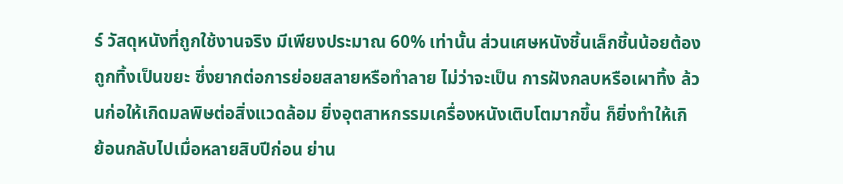ร์ วัสดุหนังที่ถูกใช้งานจริง มีเพียงประมาณ 60% เท่านั้น ส่วนเศษหนังชิ้นเล็กชิ้นน้อยต้องถูกทิ้งเป็นขยะ ซึ่งยากต่อการย่อยสลายหรือทำลาย ไม่ว่าจะเป็น การฝังกลบหรือเผาทิ้ง ล้วนก่อให้เกิดมลพิษต่อสิ่งแวดล้อม ยิ่งอุตสาหกรรมเครื่องหนังเติบโตมากขึ้น ก็ยิ่งทำให้เกิ
ย้อนกลับไปเมื่อหลายสิบปีก่อน ย่าน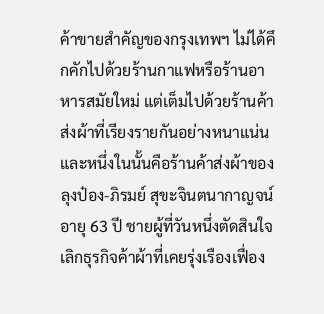ค้าขายสำคัญของกรุงเทพฯ ไม่ได้คึกคักไปด้วยร้านกาแฟหรือร้านอาหารสมัยใหม่ แต่เต็มไปด้วยร้านค้าส่งผ้าที่เรียงรายกันอย่างหนาแน่น และหนึ่งในนั้นคือร้านค้าส่งผ้าของ ลุงป๋อง-ภิรมย์ สุขะจินตนากาญจน์ อายุ 63 ปี ชายผู้ที่วันหนึ่งตัดสินใจเลิกธุรกิจค้าผ้าที่เคยรุ่งเรืองเฟื่อง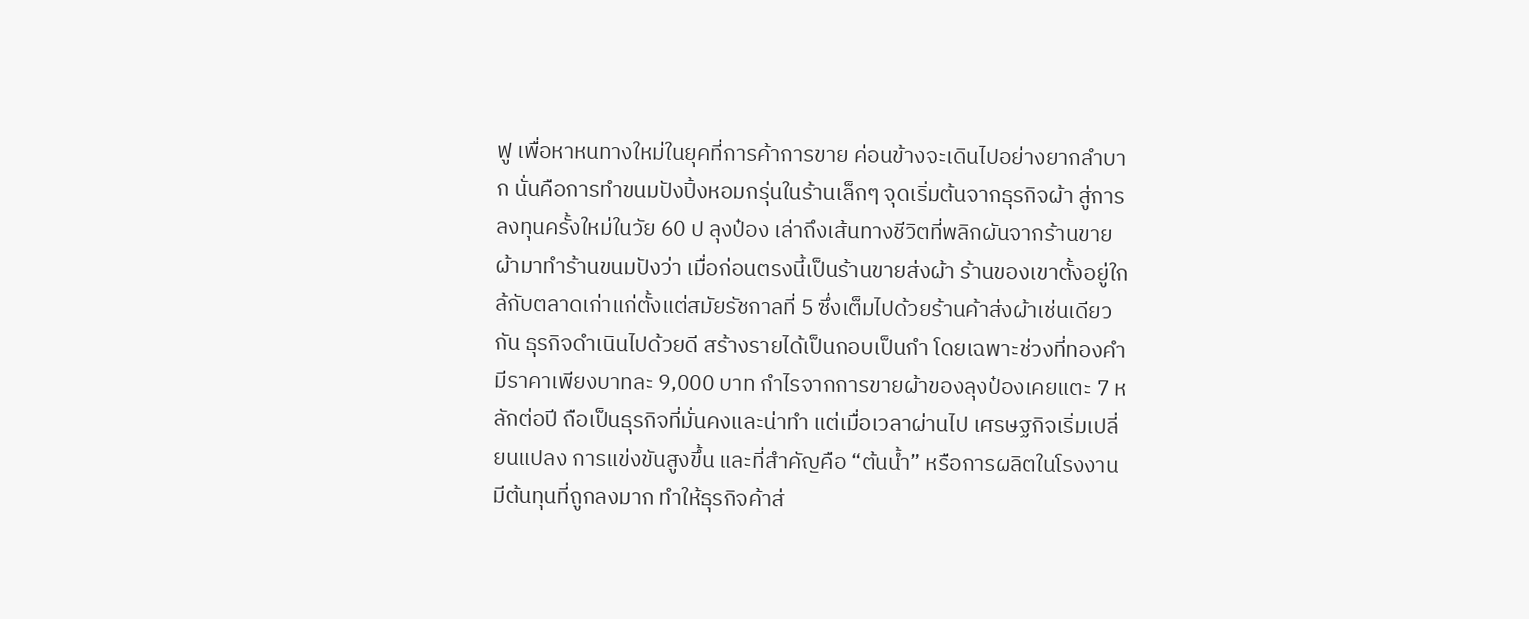ฟู เพื่อหาหนทางใหม่ในยุคที่การค้าการขาย ค่อนข้างจะเดินไปอย่างยากลำบาก นั่นคือการทำขนมปังปิ้งหอมกรุ่นในร้านเล็กๆ จุดเริ่มต้นจากธุรกิจผ้า สู่การลงทุนครั้งใหม่ในวัย 60 ป ลุงป๋อง เล่าถึงเส้นทางชีวิตที่พลิกผันจากร้านขายผ้ามาทำร้านขนมปังว่า เมื่อก่อนตรงนี้เป็นร้านขายส่งผ้า ร้านของเขาตั้งอยู่ใกล้กับตลาดเก่าแก่ตั้งแต่สมัยรัชกาลที่ 5 ซึ่งเต็มไปด้วยร้านค้าส่งผ้าเช่นเดียวกัน ธุรกิจดำเนินไปด้วยดี สร้างรายได้เป็นกอบเป็นกำ โดยเฉพาะช่วงที่ทองคำมีราคาเพียงบาทละ 9,000 บาท กำไรจากการขายผ้าของลุงป๋องเคยแตะ 7 หลักต่อปี ถือเป็นธุรกิจที่มั่นคงและน่าทำ แต่เมื่อเวลาผ่านไป เศรษฐกิจเริ่มเปลี่ยนแปลง การแข่งขันสูงขึ้น และที่สำคัญคือ “ต้นน้ำ” หรือการผลิตในโรงงานมีต้นทุนที่ถูกลงมาก ทำให้ธุรกิจค้าส่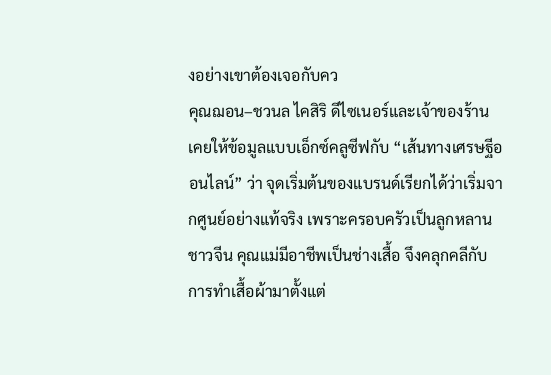งอย่างเขาต้องเจอกับคว
คุณฌอน–ชวนล ไคสิริ ดีไซเนอร์และเจ้าของร้าน เคยให้ข้อมูลแบบเอ็กซ์คลูซีฟกับ “เส้นทางเศรษฐีออนไลน์” ว่า จุดเริ่มต้นของแบรนด์เรียกได้ว่าเริ่มจากศูนย์อย่างแท้จริง เพราะครอบครัวเป็นลูกหลานชาวจีน คุณแม่มีอาชีพเป็นช่างเสื้อ จึงคลุกคลีกับการทำเสื้อผ้ามาตั้งแต่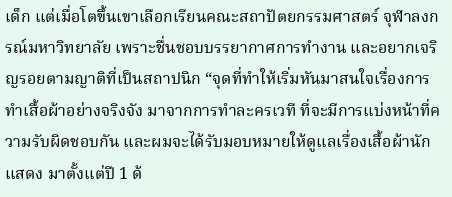เด็ก แต่เมื่อโตขึ้นเขาเลือกเรียนคณะสถาปัตยกรรมศาสตร์ จุฬาลงกรณ์มหาวิทยาลัย เพราะชื่นชอบบรรยากาศการทำงาน และอยากเจริญรอยตามญาติที่เป็นสถาปนิก “จุดที่ทำให้เริ่มหันมาสนใจเรื่องการทำเสื้อผ้าอย่างจริงจัง มาจากการทำละครเวที ที่จะมีการแบ่งหน้าที่ความรับผิดชอบกัน และผมจะได้รับมอบหมายให้ดูแลเรื่องเสื้อผ้านักแสดง มาตั้งแต่ปี 1 ด้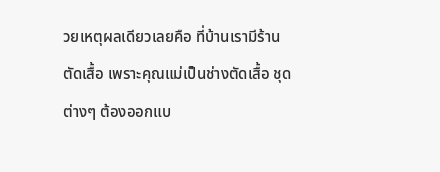วยเหตุผลเดียวเลยคือ ที่บ้านเรามีร้านตัดเสื้อ เพราะคุณแม่เป็นช่างตัดเสื้อ ชุดต่างๆ ต้องออกแบ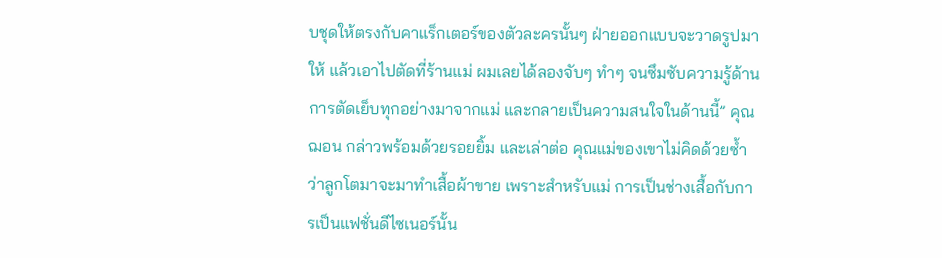บชุดให้ตรงกับคาแร็กเตอร์ของตัวละครนั้นๆ ฝ่ายออกแบบจะวาดรูปมาให้ แล้วเอาไปตัดที่ร้านแม่ ผมเลยได้ลองจับๆ ทำๆ จนซึมซับความรู้ด้านการตัดเย็บทุกอย่างมาจากแม่ และกลายเป็นความสนใจในด้านนี้” คุณฌอน กล่าวพร้อมด้วยรอยยิ้ม และเล่าต่อ คุณแม่ของเขาไม่คิดด้วยซ้ำว่าลูกโตมาจะมาทำเสื้อผ้าขาย เพราะสำหรับแม่ การเป็นช่างเสื้อกับการเป็นแฟชั่นดีไซเนอร์นั้น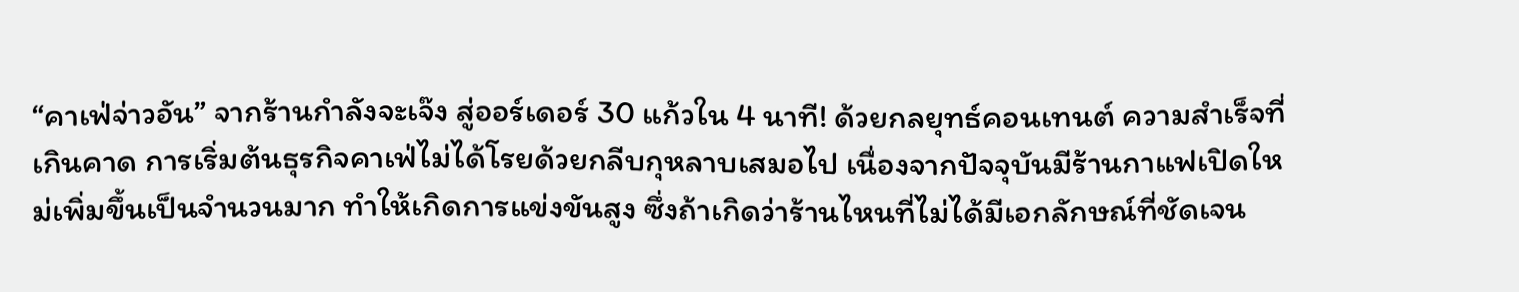“คาเฟ่จ่าวอัน” จากร้านกำลังจะเจ๊ง สู่ออร์เดอร์ 30 แก้วใน 4 นาที! ด้วยกลยุทธ์คอนเทนต์ ความสำเร็จที่เกินคาด การเริ่มต้นธุรกิจคาเฟ่ไม่ได้โรยด้วยกลีบกุหลาบเสมอไป เนื่องจากปัจจุบันมีร้านกาแฟเปิดใหม่เพิ่มขึ้นเป็นจำนวนมาก ทำให้เกิดการแข่งขันสูง ซึ่งถ้าเกิดว่าร้านไหนที่ไม่ได้มีเอกลักษณ์ที่ชัดเจน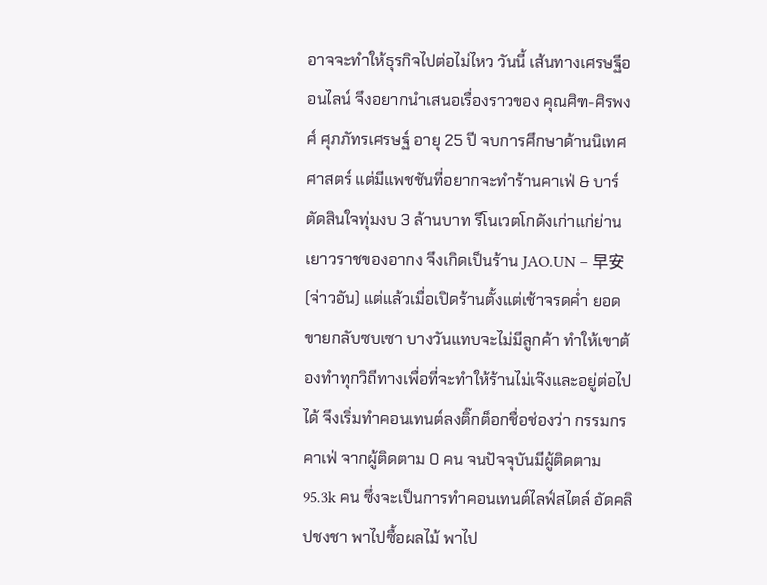อาจจะทำให้ธุรกิจไปต่อไม่ไหว วันนี้ เส้นทางเศรษฐีออนไลน์ จึงอยากนำเสนอเรื่องราวของ คุณศิฑ-ศิรพงศ์ ศุภภัทรเศรษฐ์ อายุ 25 ปี จบการศึกษาด้านนิเทศศาสตร์ แต่มีแพชชันที่อยากจะทำร้านคาเฟ่ & บาร์ ตัดสินใจทุ่มงบ 3 ล้านบาท รีโนเวตโกดังเก่าแก่ย่านเยาวราชของอากง จึงเกิดเป็นร้าน JAO.UN – 早安 (จ่าวอัน) แต่แล้วเมื่อเปิดร้านตั้งแต่เช้าจรดค่ำ ยอดขายกลับซบเซา บางวันแทบจะไม่มีลูกค้า ทำให้เขาต้องทำทุกวิถีทางเพื่อที่จะทำให้ร้านไม่เจ๊งและอยู่ต่อไปได้ จึงเริ่มทำคอนเทนต์ลงติ๊กต็อกชื่อช่องว่า กรรมกรคาเฟ่ จากผู้ติดตาม 0 คน จนปัจจุบันมีผู้ติดตาม 95.3k คน ซึ่งจะเป็นการทำคอนเทนต์ไลฟ์สไตล์ อัดคลิปชงชา พาไปซื้อผลไม้ พาไป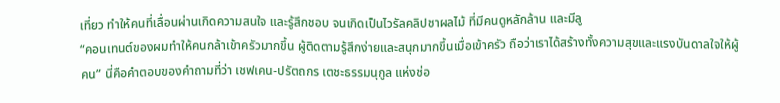เที่ยว ทำให้คนที่เลื่อนผ่านเกิดความสนใจ และรู้สึกชอบ จนเกิดเป็นไวรัลคลิปชาผลไม้ ที่มีคนดูหลักล้าน และมีลู
“คอนเทนต์ของผมทำให้คนกล้าเข้าครัวมากขึ้น ผู้ติดตามรู้สึกง่ายและสนุกมากขึ้นเมื่อเข้าครัว ถือว่าเราได้สร้างทั้งความสุขและแรงบันดาลใจให้ผู้คน” นี่คือคำตอบของคำถามที่ว่า เชฟเคน-ปรัตถกร เตชะธรรมนุกูล แห่งช่อ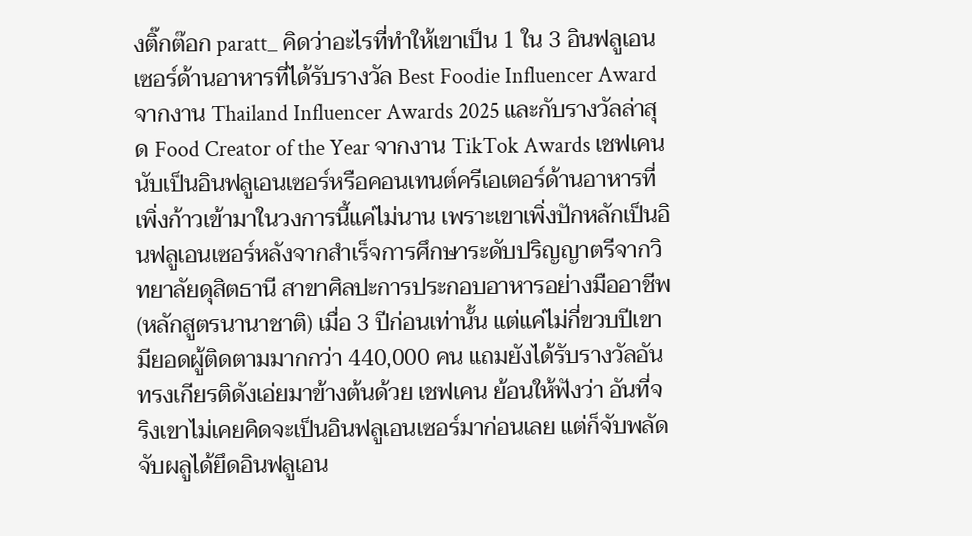งติ๊กต๊อก paratt_ คิดว่าอะไรที่ทำให้เขาเป็น 1 ใน 3 อินฟลูเอนเซอร์ด้านอาหารที่ได้รับรางวัล Best Foodie Influencer Award จากงาน Thailand Influencer Awards 2025 และกับรางวัลล่าสุด Food Creator of the Year จากงาน TikTok Awards เชฟเคน นับเป็นอินฟลูเอนเซอร์หรือคอนเทนต์ครีเอเตอร์ด้านอาหารที่เพิ่งก้าวเข้ามาในวงการนี้แค่ไม่นาน เพราะเขาเพิ่งปักหลักเป็นอินฟลูเอนเซอร์หลังจากสำเร็จการศึกษาระดับปริญญาตรีจากวิทยาลัยดุสิตธานี สาขาศิลปะการประกอบอาหารอย่างมืออาชีพ (หลักสูตรนานาชาติ) เมื่อ 3 ปีก่อนเท่านั้น แต่แค่ไม่กี่ขวบปีเขามียอดผู้ติดตามมากกว่า 440,000 คน แถมยังได้รับรางวัลอันทรงเกียรติดังเอ่ยมาข้างต้นด้วย เชฟเคน ย้อนให้ฟังว่า อันที่จริงเขาไม่เคยคิดจะเป็นอินฟลูเอนเซอร์มาก่อนเลย แต่ก็จับพลัดจับผลูได้ยึดอินฟลูเอน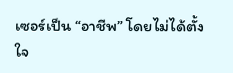เซอร์เป็น “อาชีพ” โดยไม่ได้ตั้งใจ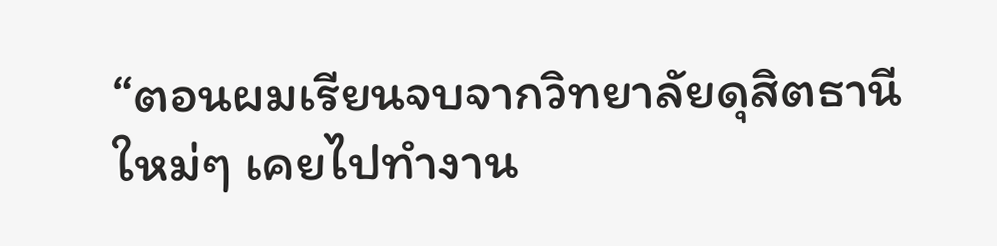“ตอนผมเรียนจบจากวิทยาลัยดุสิตธานี ใหม่ๆ เคยไปทำงาน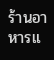ร้านอาหารแ